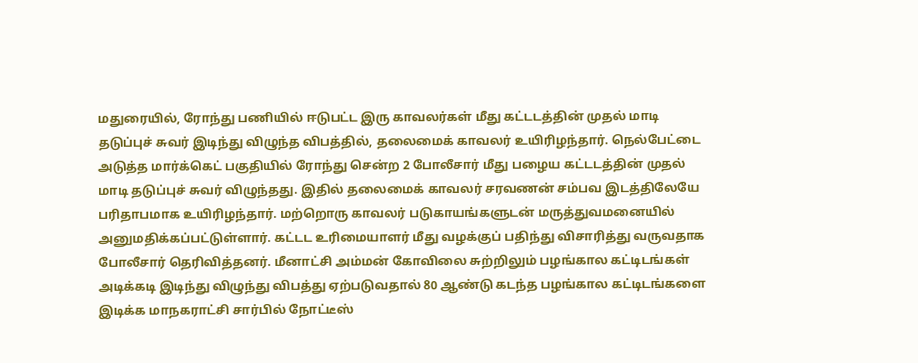மதுரையில், ரோந்து பணியில் ஈடுபட்ட இரு காவலர்கள் மீது கட்டடத்தின் முதல் மாடி தடுப்புச் சுவர் இடிந்து விழுந்த விபத்தில், தலைமைக் காவலர் உயிரிழந்தார். நெல்பேட்டை அடுத்த மார்க்கெட் பகுதியில் ரோந்து சென்ற 2 போலீசார் மீது பழைய கட்டடத்தின் முதல் மாடி தடுப்புச் சுவர் விழுந்தது. இதில் தலைமைக் காவலர் சரவணன் சம்பவ இடத்திலேயே பரிதாபமாக உயிரிழந்தார். மற்றொரு காவலர் படுகாயங்களுடன் மருத்துவமனையில் அனுமதிக்கப்பட்டுள்ளார். கட்டட உரிமையாளர் மீது வழக்குப் பதிந்து விசாரித்து வருவதாக போலீசார் தெரிவித்தனர். மீனாட்சி அம்மன் கோவிலை சுற்றிலும் பழங்கால கட்டிடங்கள் அடிக்கடி இடிந்து விழுந்து விபத்து ஏற்படுவதால் 80 ஆண்டு கடந்த பழங்கால கட்டிடங்களை இடிக்க மாநகராட்சி சார்பில் நோட்டீஸ்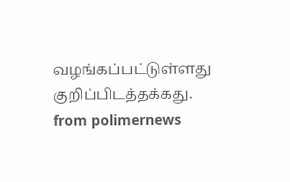வழங்கப்பட்டுள்ளது குறிப்பிடத்தக்கது.
from polimernews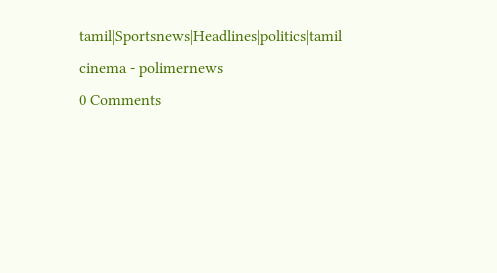tamil|Sportsnews|Headlines|politics|tamil cinema - polimernews
0 Comments